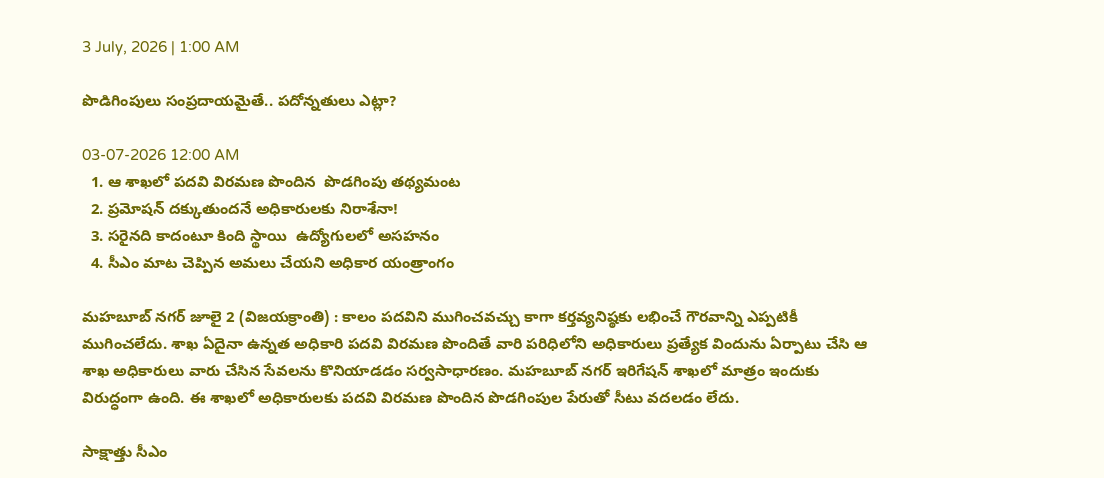3 July, 2026 | 1:00 AM

పొడిగింపులు సంప్రదాయమైతే.. పదోన్నతులు ఎట్లా?

03-07-2026 12:00 AM
  1. ఆ శాఖలో పదవి విరమణ పొందిన  పొడగింపు తథ్యమంట
  2. ప్రమోషన్ దక్కుతుందనే అధికారులకు నిరాశేనా!
  3. సరైనది కాదంటూ కింది స్థాయి  ఉద్యోగులలో అసహనం
  4. సీఎం మాట చెప్పిన అమలు చేయని అధికార యంత్రాంగం

మహబూబ్ నగర్ జూలై 2 (విజయక్రాంతి) : కాలం పదవిని ముగించవచ్చు కాగా కర్తవ్యనిష్ఠకు లభించే గౌరవాన్ని ఎప్పటికీ ముగించలేదు. శాఖ ఏదైనా ఉన్నత అధికారి పదవి విరమణ పొందితే వారి పరిధిలోని అధికారులు ప్రత్యేక విందును ఏర్పాటు చేసి ఆ శాఖ అధికారులు వారు చేసిన సేవలను కొనియాడడం సర్వసాధారణం. మహబూబ్ నగర్ ఇరిగేషన్ శాఖలో మాత్రం ఇందుకు విరుద్ధంగా ఉంది. ఈ శాఖలో అధికారులకు పదవి విరమణ పొందిన పొడగింపుల పేరుతో సీటు వదలడం లేదు.

సాక్షాత్తు సీఎం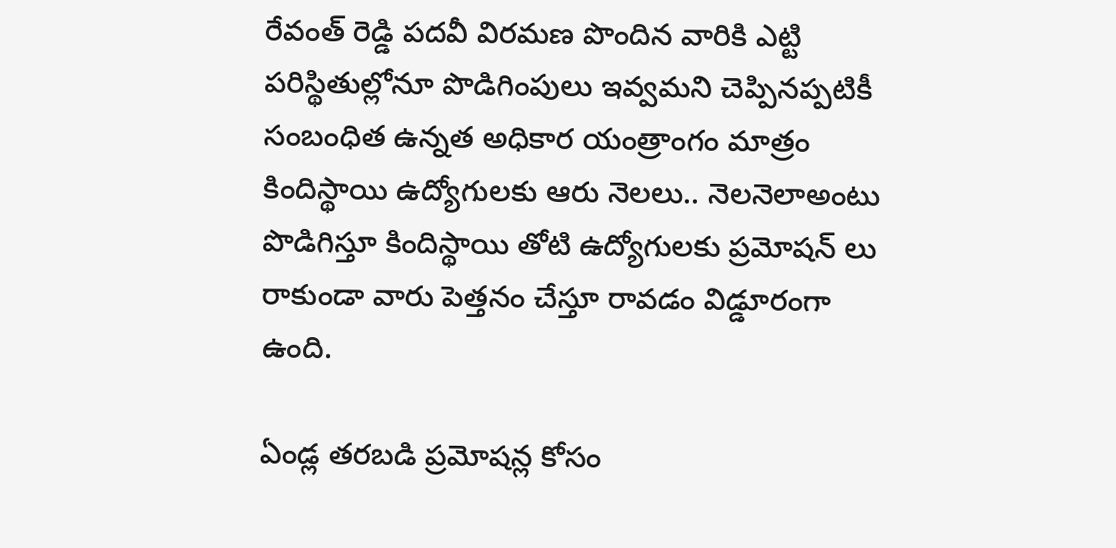రేవంత్ రెడ్డి పదవీ విరమణ పొందిన వారికి ఎట్టి పరిస్థితుల్లోనూ పొడిగింపులు ఇవ్వమని చెప్పినప్పటికీ సంబంధిత ఉన్నత అధికార యంత్రాంగం మాత్రం కిందిస్థాయి ఉద్యోగులకు ఆరు నెలలు.. నెలనెలాఅంటు పొడిగిస్తూ కిందిస్థాయి తోటి ఉద్యోగులకు ప్రమోషన్ లు రాకుండా వారు పెత్తనం చేస్తూ రావడం విడ్డూరంగా ఉంది.

ఏండ్ల తరబడి ప్రమోషన్ల కోసం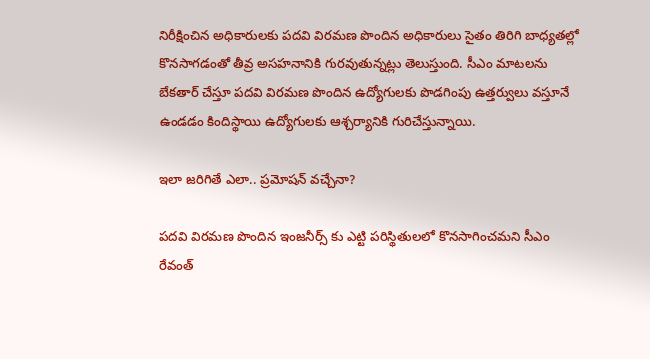నిరీక్షించిన అధికారులకు పదవి విరమణ పొందిన అధికారులు సైతం తిరిగి బాధ్యతల్లో కొనసాగడంతో తీవ్ర అసహనానికి గురవుతున్నట్లు తెలుస్తుంది. సీఎం మాటలను బేకతార్ చేస్తూ పదవి విరమణ పొందిన ఉద్యోగులకు పొడగింపు ఉత్తర్వులు వస్తూనే ఉండడం కిందిస్థాయి ఉద్యోగులకు ఆశ్చర్యానికి గురిచేస్తున్నాయి.

ఇలా జరిగితే ఎలా.. ప్రమోషన్ వచ్చేనా?

పదవి విరమణ పొందిన ఇంజనీర్స్ కు ఎట్టి పరిస్థితులలో కొనసాగించమని సీఎం రేవంత్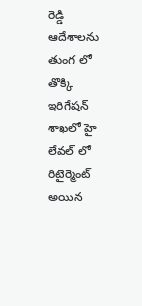రెడ్డి ఆదేశాలను తుంగ లో తొక్కి ఇరిగేషన్ శాఖలో హై లేవల్ లో రిటైర్మెంట్ అయిన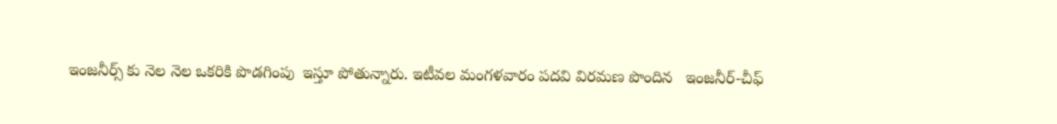ఇంజనీర్స్ కు నెల నెల ఒకరికి పొడగింపు  ఇస్తూ పోతున్నారు. ఇటీవల మంగళవారం పదవి విరమణ పొందిన   ఇంజనీర్-చీఫ్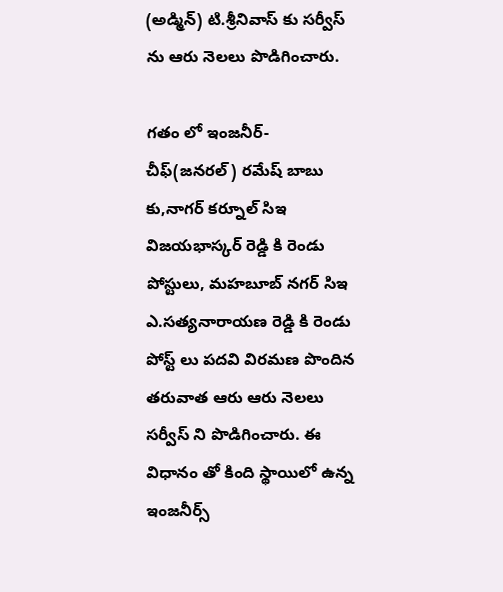(అడ్మిన్) టి.శ్రీనివాస్ కు సర్వీస్ ను ఆరు నెలలు పొడిగించారు.

గతం లో ఇంజనీర్-చీఫ్(జనరల్) రమేష్ బాబు కు,నాగర్ కర్నూల్ సిఇ విజయభాస్కర్ రెడ్డి కి రెండు పోస్టులు, మహబూబ్ నగర్ సిఇ ఎ.సత్యనారాయణ రెడ్డి కి రెండు పోస్ట్ లు పదవి విరమణ పొందిన తరువాత ఆరు ఆరు నెలలు సర్వీస్ ని పొడిగించారు. ఈ విధానం తో కింది స్థాయిలో ఉన్న ఇంజనీర్స్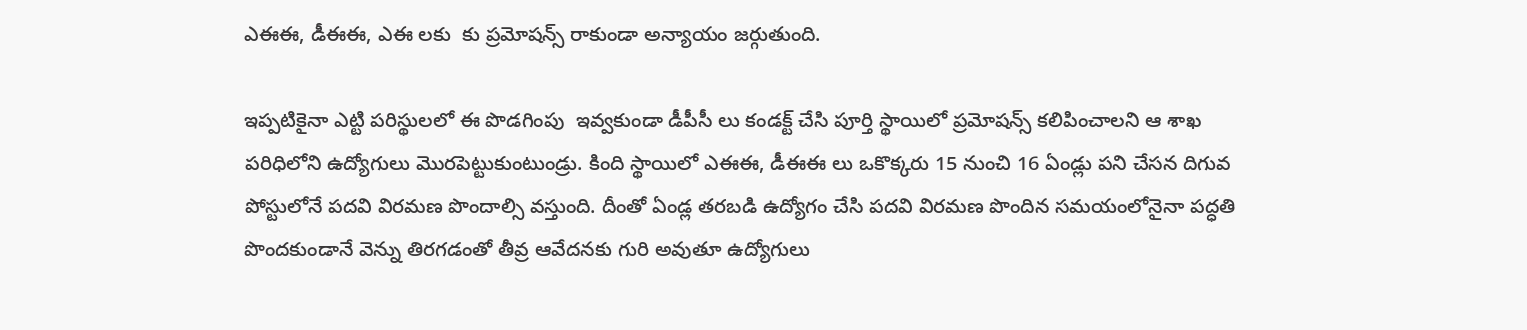ఎఈఈ, డీఈఈ, ఎఈ లకు  కు ప్రమోషన్స్ రాకుండా అన్యాయం జర్గుతుంది.

ఇప్పటికైనా ఎట్టి పరిస్థులలో ఈ పొడగింపు  ఇవ్వకుండా డీపీసీ లు కండక్ట్ చేసి పూర్తి స్థాయిలో ప్రమోషన్స్ కలిపించాలని ఆ శాఖ పరిధిలోని ఉద్యోగులు మొరపెట్టుకుంటుండ్రు. కింది స్థాయిలో ఎఈఈ, డీఈఈ లు ఒకొక్కరు 15 నుంచి 16 ఏండ్లు పని చేసన దిగువ పోస్టులోనే పదవి విరమణ పొందాల్సి వస్తుంది. దీంతో ఏండ్ల తరబడి ఉద్యోగం చేసి పదవి విరమణ పొందిన సమయంలోనైనా పద్ధతి పొందకుండానే వెన్ను తిరగడంతో తీవ్ర ఆవేదనకు గురి అవుతూ ఉద్యోగులు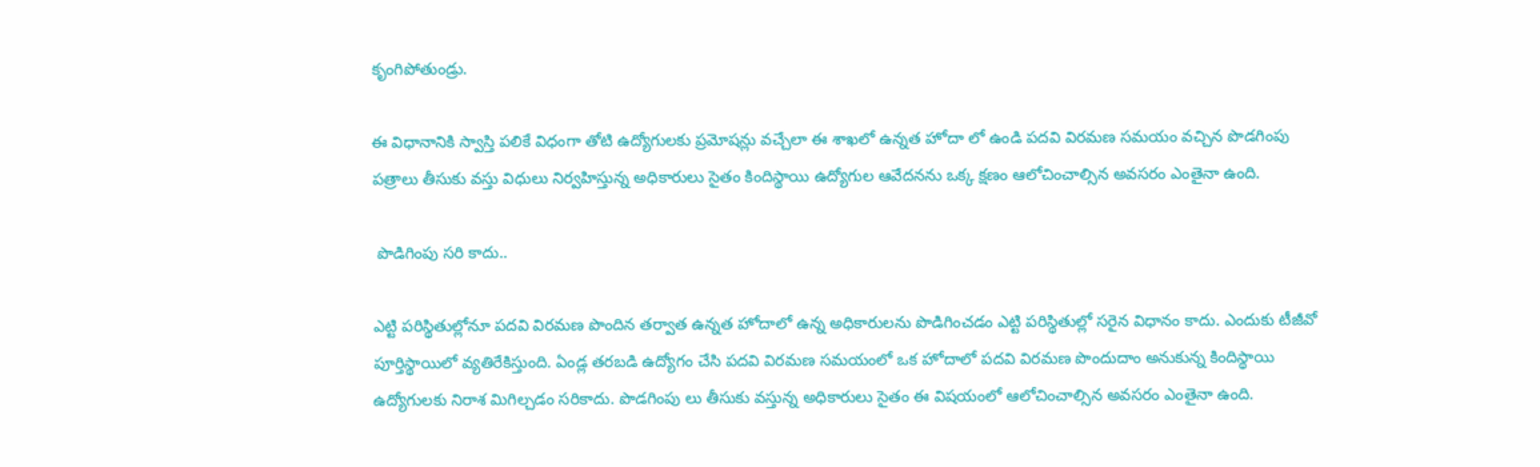కృంగిపోతుండ్రు.

ఈ విధానానికి స్వాస్తి పలికే విధంగా తోటి ఉద్యోగులకు ప్రమోషన్లు వచ్చేలా ఈ శాఖలో ఉన్నత హోదా లో ఉండి పదవి విరమణ సమయం వచ్చిన పొడగింపు పత్రాలు తీసుకు వస్తు విధులు నిర్వహిస్తున్న అధికారులు సైతం కిందిస్థాయి ఉద్యోగుల ఆవేదనను ఒక్క క్షణం ఆలోచించాల్సిన అవసరం ఎంతైనా ఉంది.

 పొడిగింపు సరి కాదు..

ఎట్టి పరిస్థితుల్లోనూ పదవి విరమణ పొందిన తర్వాత ఉన్నత హోదాలో ఉన్న అధికారులను పొడిగించడం ఎట్టి పరిస్థితుల్లో సరైన విధానం కాదు. ఎందుకు టీజీవో పూర్తిస్థాయిలో వ్యతిరేకిస్తుంది. ఏండ్ల తరబడి ఉద్యోగం చేసి పదవి విరమణ సమయంలో ఒక హోదాలో పదవి విరమణ పొందుదాం అనుకున్న కిందిస్థాయి ఉద్యోగులకు నిరాశ మిగిల్చడం సరికాదు. పొడగింపు లు తీసుకు వస్తున్న అధికారులు సైతం ఈ విషయంలో ఆలోచించాల్సిన అవసరం ఎంతైనా ఉంది.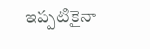ఇప్పటికైనా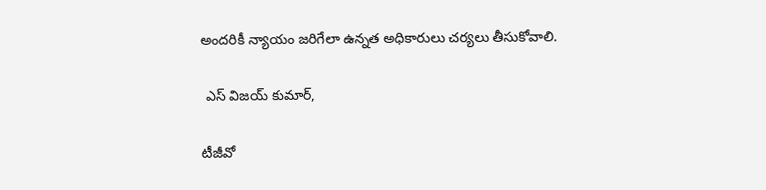అందరికీ న్యాయం జరిగేలా ఉన్నత అధికారులు చర్యలు తీసుకోవాలి.

 ఎస్ విజయ్ కుమార్,

టీజీవో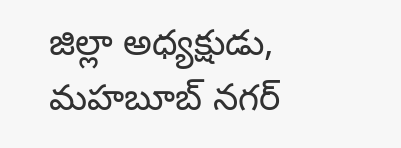జిల్లా అధ్యక్షుడు, మహబూబ్ నగర్